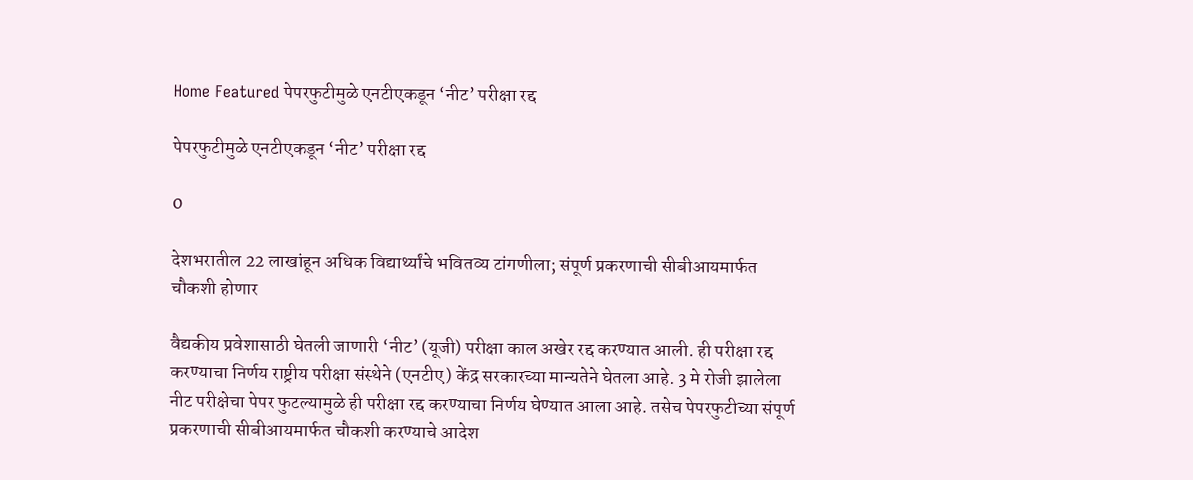Home Featured पेपरफुटीमुळे एनटीएकडून ‘नीट’ परीक्षा रद्द

पेपरफुटीमुळे एनटीएकडून ‘नीट’ परीक्षा रद्द

0

देशभरातील 22 लाखांहून अधिक विद्यार्थ्यांचे भवितव्य टांगणीला; संपूर्ण प्रकरणाची सीबीआयमार्फत चौकशी होणार

वैद्यकीय प्रवेशासाठी घेतली जाणारी ‘नीट’ (यूजी) परीक्षा काल अखेर रद्द करण्यात आली. ही परीक्षा रद्द करण्याचा निर्णय राष्ट्रीय परीक्षा संस्थेने (एनटीए) केंद्र सरकारच्या मान्यतेने घेतला आहे. 3 मे रोजी झालेला नीट परीक्षेचा पेपर फुटल्यामुळे ही परीक्षा रद्द करण्याचा निर्णय घेण्यात आला आहे. तसेच पेपरफुटीच्या संपूर्ण प्रकरणाची सीबीआयमार्फत चौकशी करण्याचे आदेश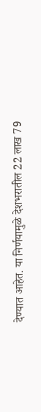देण्यात आहेत. या निर्णयामुळे देशभरातील 22 लाख 79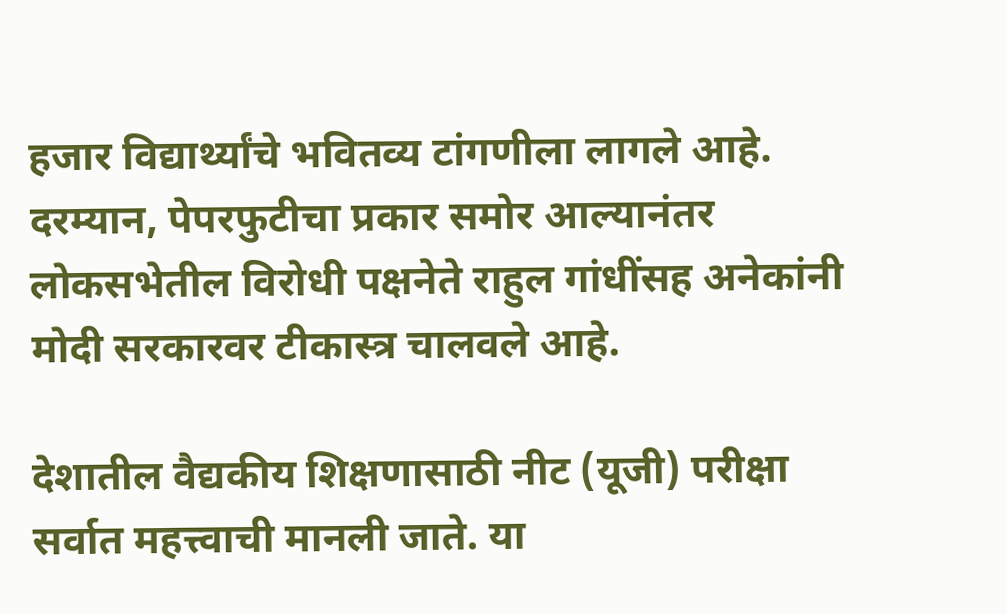हजार विद्यार्थ्यांचे भवितव्य टांगणीला लागले आहे. दरम्यान, पेपरफुटीचा प्रकार समोर आल्यानंतर लोकसभेतील विरोधी पक्षनेते राहुल गांधींसह अनेकांनी मोदी सरकारवर टीकास्त्र चालवले आहे.

देशातील वैद्यकीय शिक्षणासाठी नीट (यूजी) परीक्षा सर्वात महत्त्वाची मानली जाते. या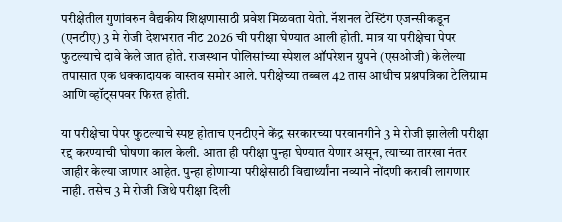परीक्षेतील गुणांवरुन वैद्यकीय शिक्षणासाठी प्रवेश मिळवता येतो. नॅशनल टेस्टिंग एजन्सीकडून (एनटीए) 3 मे रोजी देशभरात नीट 2026 ची परीक्षा घेण्यात आली होती. मात्र या परीक्षेचा पेपर फुटल्याचे दावे केले जात होते. राजस्थान पोलिसांच्या स्पेशल ऑपरेशन ग्रुपने (एसओजी) केलेल्या तपासात एक धक्कादायक वास्तव समोर आले. परीक्षेच्या तब्बल 42 तास आधीच प्रश्नपत्रिका टेलिग्राम आणि व्हॉट्सपवर फिरत होती.

या परीक्षेचा पेपर फुटल्याचे स्पष्ट होताच एनटीएने केंद्र सरकारच्या परवानगीने 3 मे रोजी झालेली परीक्षा रद्द करण्याची घोषणा काल केली. आता ही परीक्षा पुन्हा घेण्यात येणार असून, त्याच्या तारखा नंतर जाहीर केल्या जाणार आहेत. पुन्हा होणाऱ्या परीक्षेसाठी विद्यार्थ्यांना नव्याने नोंदणी करावी लागणार नाही. तसेच 3 मे रोजी जिथे परीक्षा दिली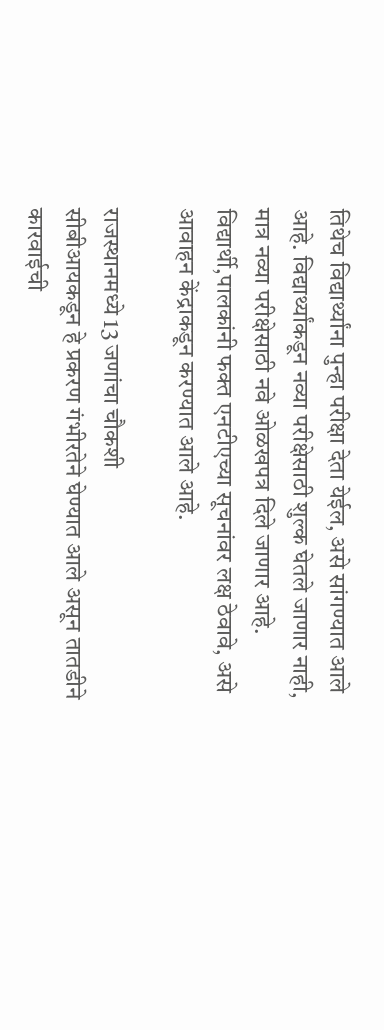तिथेच विद्यार्थ्यांना पुन्हा परीक्षा देता येईल, असे सांगण्यात आले आहे. विद्यार्थ्यांकडून नव्या परीक्षेसाठी शुल्क घेतले जाणार नाही, मात्र नव्या परीक्षेसाठी नवे ओळखपत्र दिले जाणार आहे. विद्यार्थी,पालकांनी फक्त एनटीएच्या सूचनांवर लक्ष ठेवावे, असे आवाहन केंद्राकडून करण्यात आले आहे.

राजस्थानमध्ये 13 जणांचा चौकशी
सीबीआयकडून हे प्रकरण गंभीरतेने घेण्यात आले असून तातडीने कारवाईची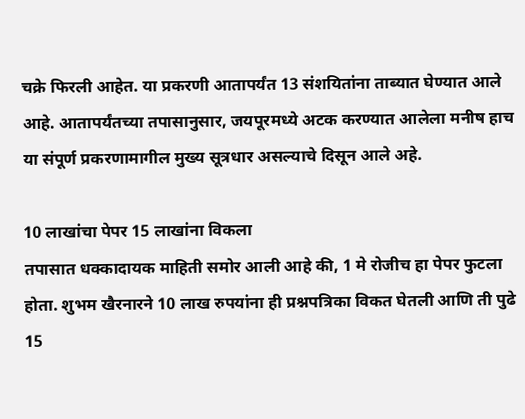चक्रे फिरली आहेत. या प्रकरणी आतापर्यंत 13 संशयितांना ताब्यात घेण्यात आले आहे. आतापर्यंतच्या तपासानुसार, जयपूरमध्ये अटक करण्यात आलेला मनीष हाच या संपूर्ण प्रकरणामागील मुख्य सूत्रधार असल्याचे दिसून आले अहे.

10 लाखांचा पेपर 15 लाखांना विकला
तपासात धक्कादायक माहिती समोर आली आहे की, 1 मे रोजीच हा पेपर फुटला होता. शुभम खैरनारने 10 लाख रुपयांना ही प्रश्नपत्रिका विकत घेतली आणि ती पुढे 15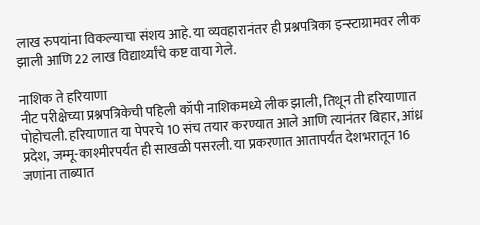लाख रुपयांना विकल्याचा संशय आहे. या व्यवहारानंतर ही प्रश्नपत्रिका इन्स्टाग्रामवर लीक झाली आणि 22 लाख विद्यार्थ्यांचे कष्ट वाया गेले.

नाशिक ते हरियाणा
नीट परीक्षेच्या प्रश्नपत्रिकेची पहिली कॉपी नाशिकमध्ये लीक झाली, तिथून ती हरियाणात पोहोचली. हरियाणात या पेपरचे 10 संच तयार करण्यात आले आणि त्यानंतर बिहार, आंध्र प्रदेश, जम्मू-काश्मीरपर्यंत ही साखळी पसरली. या प्रकरणात आतापर्यंत देशभरातून 16 जणांना ताब्यात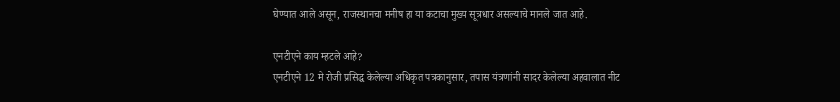घेण्यात आले असून, राजस्थानचा मनीष हा या कटाचा मुख्य सूत्रधार असल्याचे मानले जात आहे.

एनटीएने काय म्हटले आहे?
एनटीएने 12 मे रोजी प्रसिद्ध केलेल्या अधिकृत पत्रकानुसार, तपास यंत्रणांनी सादर केलेल्या अहवालात नीट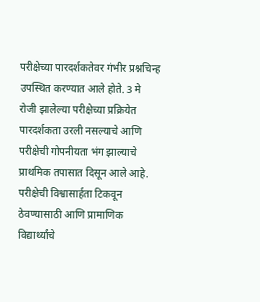परीक्षेच्या पारदर्शकतेवर गंभीर प्रश्नचिन्ह उपस्थित करण्यात आले होते. 3 मे रोजी झालेल्या परीक्षेच्या प्रक्रियेत पारदर्शकता उरली नसल्याचे आणि परीक्षेची गोपनीयता भंग झाल्याचे प्राथमिक तपासात दिसून आले आहे. परीक्षेची विश्वासार्हता टिकवून ठेवण्यासाठी आणि प्रामाणिक विद्यार्थ्यांचे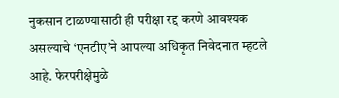नुकसान टाळण्यासाठी ही परीक्षा रद्द करणे आवश्यक असल्याचे ‘एनटीए’ने आपल्या अधिकृत निवेदनात म्हटले आहे. फेरपरीक्षेमुळे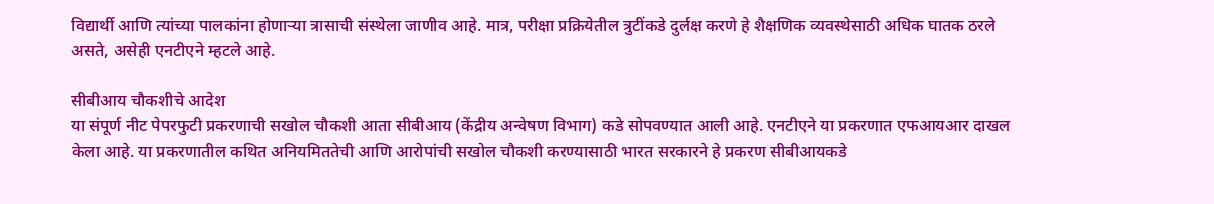विद्यार्थी आणि त्यांच्या पालकांना होणाऱ्या त्रासाची संस्थेला जाणीव आहे. मात्र, परीक्षा प्रक्रियेतील त्रुटींकडे दुर्लक्ष करणे हे शैक्षणिक व्यवस्थेसाठी अधिक घातक ठरले असते, असेही एनटीएने म्हटले आहे.

सीबीआय चौकशीचे आदेश
या संपूर्ण नीट पेपरफुटी प्रकरणाची सखोल चौकशी आता सीबीआय (केंद्रीय अन्वेषण विभाग) कडे सोपवण्यात आली आहे. एनटीएने या प्रकरणात एफआयआर दाखल केला आहे. या प्रकरणातील कथित अनियमिततेची आणि आरोपांची सखोल चौकशी करण्यासाठी भारत सरकारने हे प्रकरण सीबीआयकडे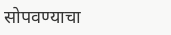सोपवण्याचा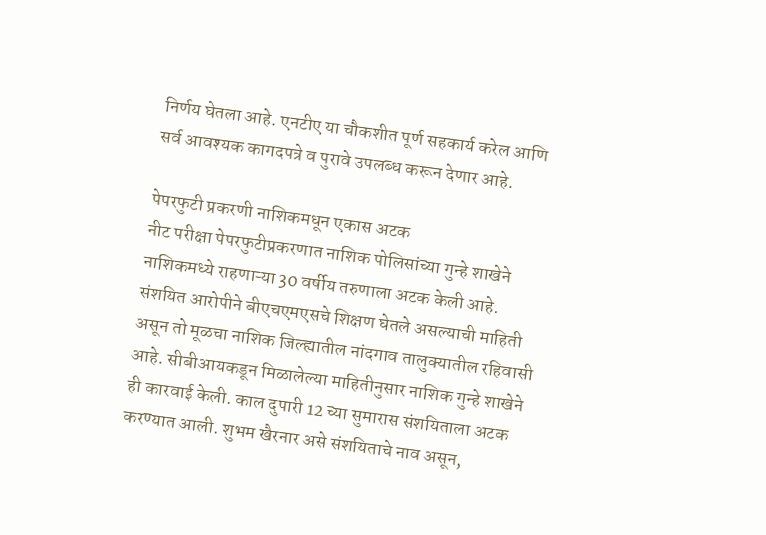निर्णय घेतला आहे. एनटीए या चौकशीत पूर्ण सहकार्य करेल आणि सर्व आवश्यक कागदपत्रे व पुरावे उपलब्ध करून देणार आहे.

पेपरफुटी प्रकरणी नाशिकमधून एकास अटक
नीट परीक्षा पेपरफुटीप्रकरणात नाशिक पोलिसांच्या गुन्हे शाखेने नाशिकमध्ये राहणाऱ्या 30 वर्षीय तरुणाला अटक केली आहे. संशयित आरोपीने बीएचएमएसचे शिक्षण घेतले असल्याची माहिती असून तो मूळचा नाशिक जिल्ह्यातील नांदगाव तालुक्यातील रहिवासी आहे. सीबीआयकडून मिळालेल्या माहितीनुसार नाशिक गुन्हे शाखेने ही कारवाई केली. काल दुपारी 12 च्या सुमारास संशयिताला अटक करण्यात आली. शुभम खैरनार असे संशयिताचे नाव असून,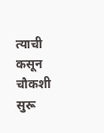त्याची कसून चौकशी सुरू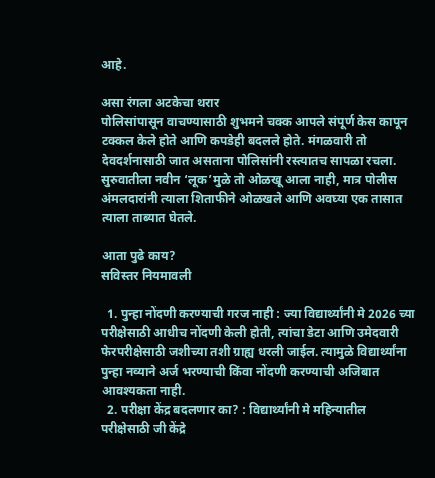आहे.

असा रंगला अटकेचा थरार
पोलिसांपासून वाचण्यासाठी शुभमने चक्क आपले संपूर्ण केस कापून टक्कल केले होते आणि कपडेही बदलले होते. मंगळवारी तो देवदर्शनासाठी जात असताना पोलिसांनी रस्त्यातच सापळा रचला. सुरुवातीला नवीन ‘लूक’मुळे तो ओळखू आला नाही, मात्र पोलीस अंमलदारांनी त्याला शिताफीने ओळखले आणि अवघ्या एक तासात त्याला ताब्यात घेतले.

आता पुढे काय?
सविस्तर नियमावली

  1. पुन्हा नोंदणी करण्याची गरज नाही : ज्या विद्यार्थ्यांनी मे 2026 च्या परीक्षेसाठी आधीच नोंदणी केली होती, त्यांचा डेटा आणि उमेदवारी फेरपरीक्षेसाठी जशीच्या तशी ग्राह्य धरली जाईल. त्यामुळे विद्यार्थ्यांना पुन्हा नव्याने अर्ज भरण्याची किंवा नोंदणी करण्याची अजिबात आवश्यकता नाही.
  2. परीक्षा केंद्र बदलणार का? : विद्यार्थ्यांनी मे महिन्यातील परीक्षेसाठी जी केंद्रे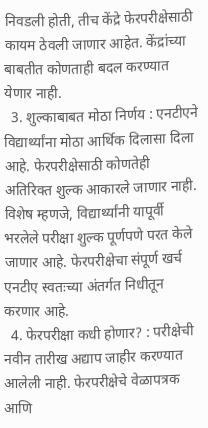निवडली होती, तीच केंद्रे फेरपरीक्षेसाठी कायम ठेवली जाणार आहेत. केंद्रांच्या बाबतीत कोणताही बदल करण्यात येणार नाही.
  3. शुल्काबाबत मोठा निर्णय : एनटीएने विद्यार्थ्यांना मोठा आर्थिक दिलासा दिला आहे. फेरपरीक्षेसाठी कोणतेही अतिरिक्त शुल्क आकारले जाणार नाही. विशेष म्हणजे, विद्यार्थ्यांनी यापूर्वी भरलेले परीक्षा शुल्क पूर्णपणे परत केले जाणार आहे. फेरपरीक्षेचा संपूर्ण खर्च एनटीए स्वतःच्या अंतर्गत निधीतून करणार आहे.
  4. फेरपरीक्षा कधी होणार? : परीक्षेची नवीन तारीख अद्याप जाहीर करण्यात आलेली नाही. फेरपरीक्षेचे वेळापत्रक आणि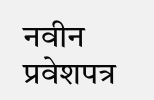नवीन प्रवेशपत्र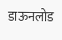डाऊनलोड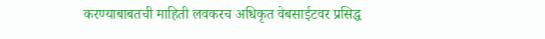करण्याबाबतची माहिती लवकरच अधिकृत वेबसाईटवर प्रसिद्ध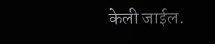केली जाईल.